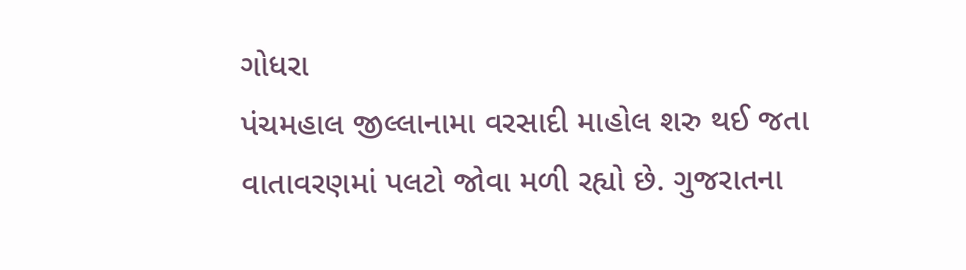ગોધરા
પંચમહાલ જીલ્લાનામા વરસાદી માહોલ શરુ થઈ જતા વાતાવરણમાં પલટો જોવા મળી રહ્યો છે. ગુજરાતના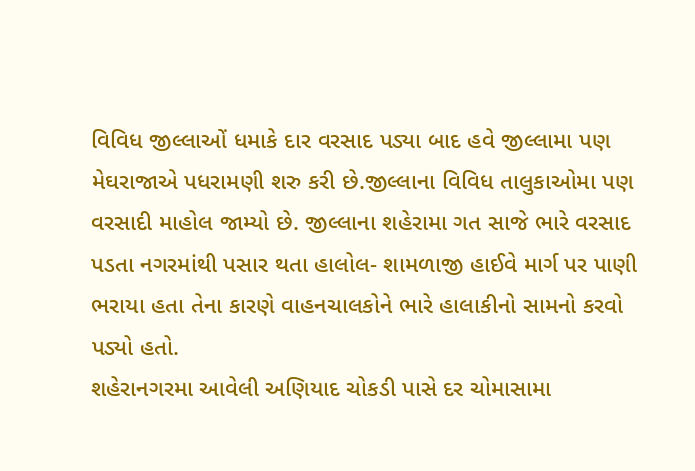વિવિધ જીલ્લાઓં ધમાકે દાર વરસાદ પડ્યા બાદ હવે જીલ્લામા પણ મેઘરાજાએ પધરામણી શરુ કરી છે.જીલ્લાના વિવિધ તાલુકાઓમા પણ વરસાદી માહોલ જામ્યો છે. જીલ્લાના શહેરામા ગત સાજે ભારે વરસાદ પડતા નગરમાંથી પસાર થતા હાલોલ- શામળાજી હાઈવે માર્ગ પર પાણી ભરાયા હતા તેના કારણે વાહનચાલકોને ભારે હાલાકીનો સામનો કરવો પડ્યો હતો.
શહેરાનગરમા આવેલી અણિયાદ ચોકડી પાસે દર ચોમાસામા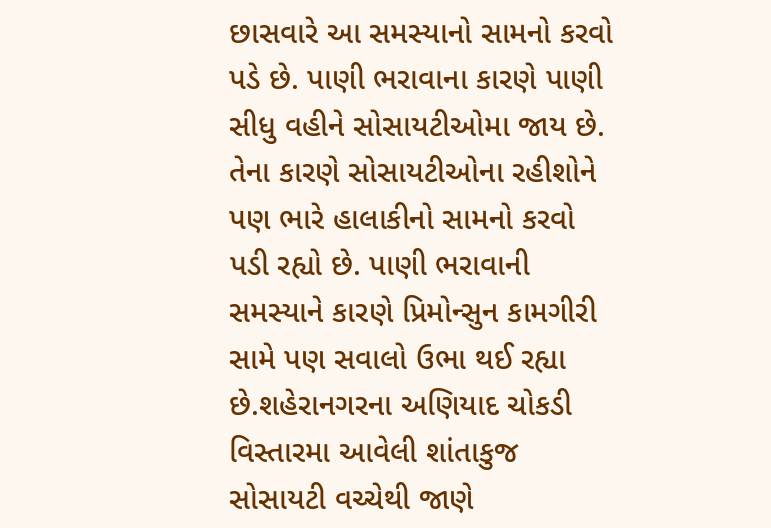છાસવારે આ સમસ્યાનો સામનો કરવો પડે છે. પાણી ભરાવાના કારણે પાણી સીધુ વહીને સોસાયટીઓમા જાય છે. તેના કારણે સોસાયટીઓના રહીશોને પણ ભારે હાલાકીનો સામનો કરવો પડી રહ્યો છે. પાણી ભરાવાની સમસ્યાને કારણે પ્રિમોન્સુન કામગીરી સામે પણ સવાલો ઉભા થઈ રહ્યા છે.શહેરાનગરના અણિયાદ ચોકડી વિસ્તારમા આવેલી શાંતાકુજ સોસાયટી વચ્ચેથી જાણે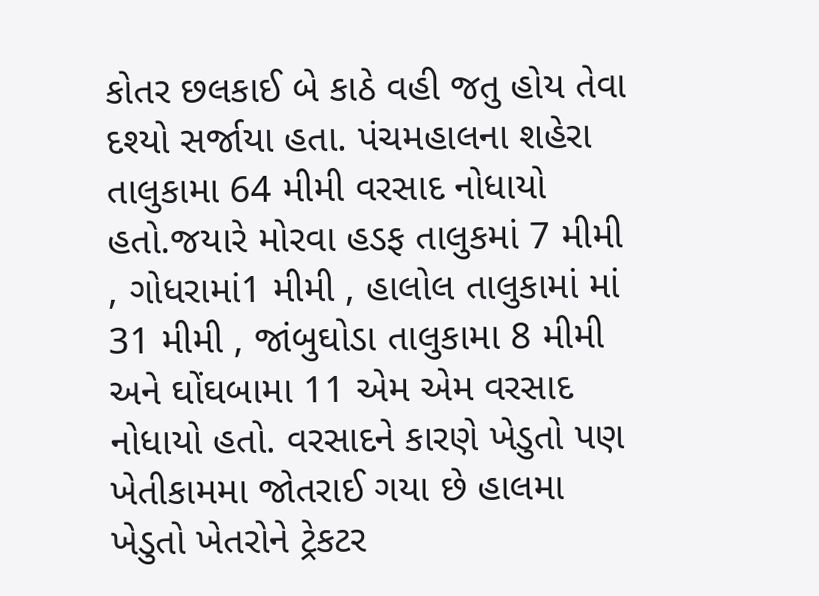કોતર છલકાઈ બે કાઠે વહી જતુ હોય તેવા દશ્યો સર્જાયા હતા. પંચમહાલના શહેરા તાલુકામા 64 મીમી વરસાદ નોધાયો હતો.જયારે મોરવા હડફ તાલુકમાં 7 મીમી , ગોધરામાં1 મીમી , હાલોલ તાલુકામાં માં 31 મીમી , જાંબુઘોડા તાલુકામા 8 મીમી અને ઘોંઘબામા 11 એમ એમ વરસાદ નોધાયો હતો. વરસાદને કારણે ખેડુતો પણ ખેતીકામમા જોતરાઈ ગયા છે હાલમા ખેડુતો ખેતરોને ટ્રેકટર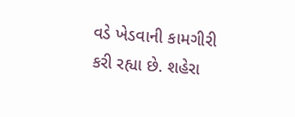વડે ખેડવાની કામગીરી કરી રહ્યા છે. શહેરા